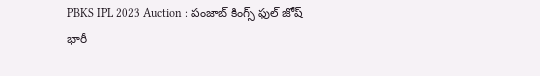PBKS IPL 2023 Auction : పంజాబ్ కింగ్స్ ఫుల్ జోష్
భారీ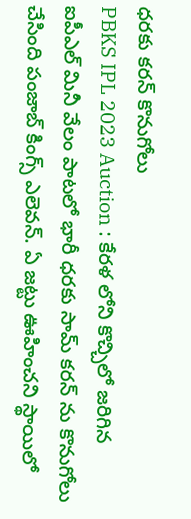ధరకు కరన్ కొనుగోలు
PBKS IPL 2023 Auction : కేరళ లోని కొచ్చిలో జరిగిన ఐపీఎల్ మినీ వేలం పాటలో భారీ ధరకు సామ్ కరన్ ను కొనుగోలు చేసింది పంజాబ్ కింగ్స్ ఎలెవన్. ఏ జట్టు ఊహించని స్థాయిలో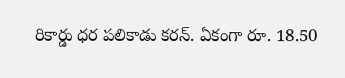రికార్డు ధర పలికాడు కరన్. ఏకంగా రూ. 18.50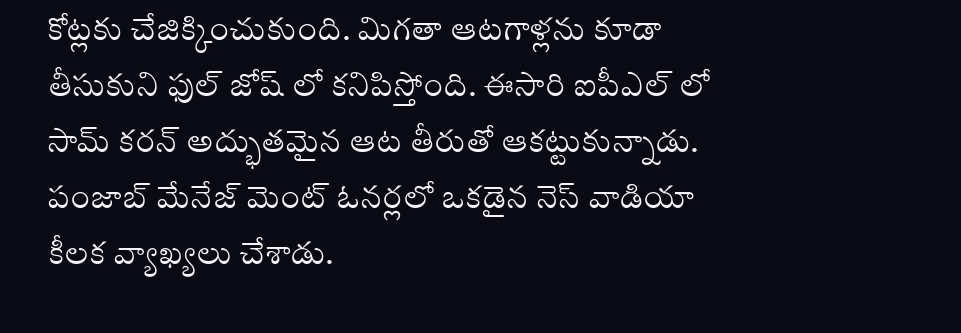కోట్లకు చేజిక్కించుకుంది. మిగతా ఆటగాళ్లను కూడా తీసుకుని ఫుల్ జోష్ లో కనిపిస్తోంది. ఈసారి ఐపీఎల్ లో సామ్ కరన్ అద్భుతమైన ఆట తీరుతో ఆకట్టుకున్నాడు.
పంజాబ్ మేనేజ్ మెంట్ ఓనర్లలో ఒకడైన నెస్ వాడియా కీలక వ్యాఖ్యలు చేశాడు.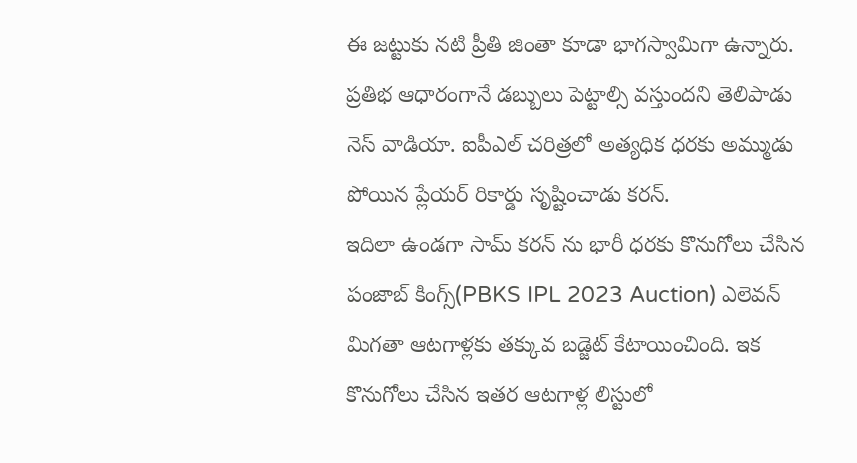ఈ జట్టుకు నటి ప్రీతి జింతా కూడా భాగస్వామిగా ఉన్నారు. ప్రతిభ ఆధారంగానే డబ్బులు పెట్టాల్సి వస్తుందని తెలిపాడు నెస్ వాడియా. ఐపీఎల్ చరిత్రలో అత్యధిక ధరకు అమ్ముడు పోయిన ప్లేయర్ రికార్డు సృష్టించాడు కరన్.
ఇదిలా ఉండగా సామ్ కరన్ ను భారీ ధరకు కొనుగోలు చేసిన పంజాబ్ కింగ్స్(PBKS IPL 2023 Auction) ఎలెవన్ మిగతా ఆటగాళ్లకు తక్కువ బడ్జెట్ కేటాయించింది. ఇక కొనుగోలు చేసిన ఇతర ఆటగాళ్ల లిస్టులో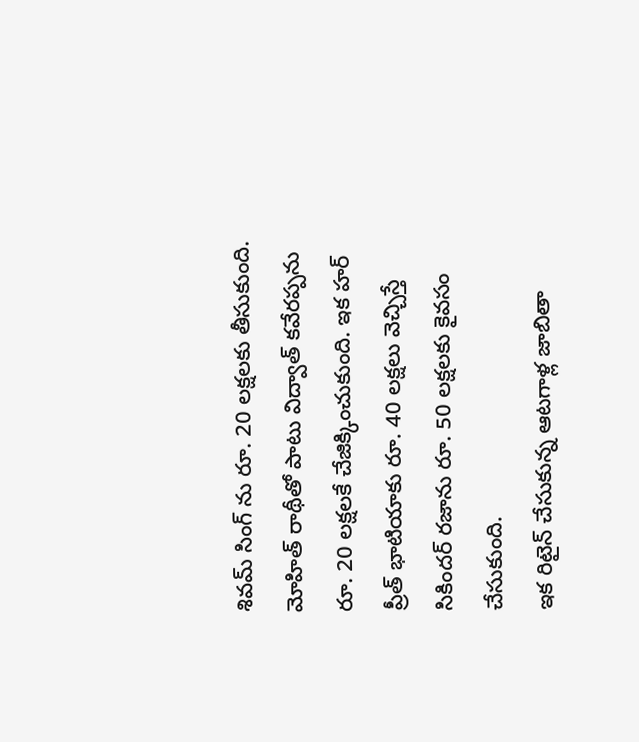శివమ్ సింగ్ ను రూ. 20 లక్షలకు తీసుకుంది.
మోహిత్ రాథీతో పాటు విద్వాత్ కవేరప్పను రూ. 20 లక్షలకే చేజిక్కించుకుంది. ఇక హర్ ప్రీత్ భాటియాకు రూ. 40 లక్షలు వెచ్చిస్తే సికిందర్ రజాను రూ. 50 లక్షలకు కైవసం చేసుకుంది.
ఇక రిటైన్ చేసుకున్న ఆటగాళ్ల జాబితా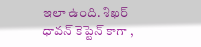ఇలా ఉంది. శిఖర్ ధావన్ కెప్టెన్ కాగా ,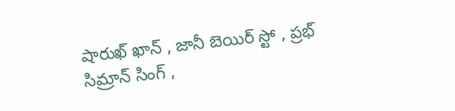షారుఖ్ ఖాన్ , జానీ బెయిర్ స్టో , ప్రభ్ సిమ్రాన్ సింగ్ ,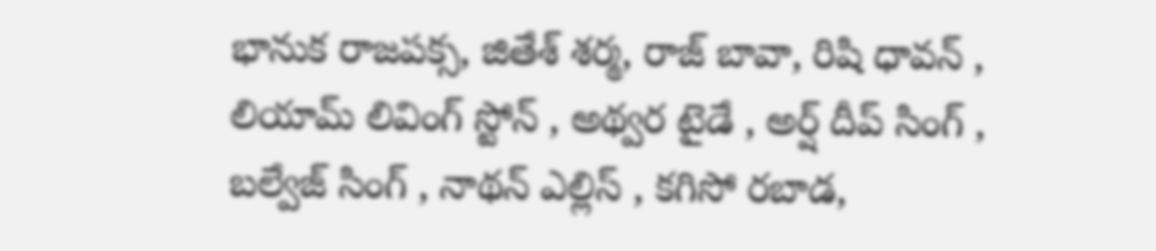భానుక రాజపక్స, జితేశ్ శర్మ, రాజ్ బావా, రిషి ధావన్ , లియామ్ లివింగ్ స్టోన్ , అథ్వర టైడే , అర్ష్ దీప్ సింగ్ , బల్వేజ్ సింగ్ , నాథన్ ఎల్లిస్ , కగిసో రబాడ,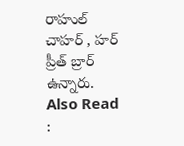రాహుల్ చాహర్ , హర్ ప్రీత్ బ్రార్ ఉన్నారు.
Also Read :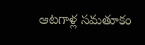ఆటగాళ్ల సమతూకం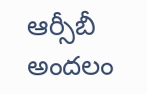ఆర్సీబీ అందలం